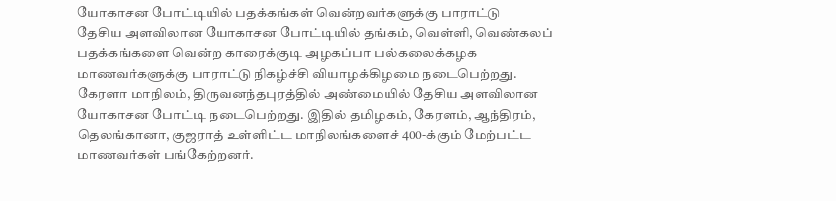யோகாசன போட்டியில் பதக்கங்கள் வென்றவர்களுக்கு பாராட்டு
தேசிய அளவிலான யோகாசன போட்டியில் தங்கம், வெள்ளி, வெண்கலப் பதக்கங்களை வென்ற காரைக்குடி அழகப்பா பல்கலைக்கழக மாணவர்களுக்கு பாராட்டு நிகழ்ச்சி வியாழக்கிழமை நடைபெற்றது.
கேரளா மாநிலம், திருவனந்தபுரத்தில் அண்மையில் தேசிய அளவிலான யோகாசன போட்டி நடைபெற்றது. இதில் தமிழகம், கேரளம், ஆந்திரம், தெலங்கானா, குஜராத் உள்ளிட்ட மாநிலங்களைச் 400-க்கும் மேற்பட்ட மாணவர்கள் பங்கேற்றனர்.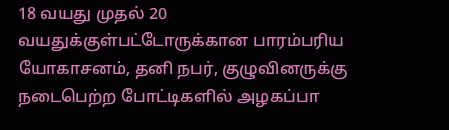18 வயது முதல் 20 வயதுக்குள்பட்டோருக்கான பாரம்பரிய யோகாசனம், தனி நபர், குழுவினருக்கு நடைபெற்ற போட்டிகளில் அழகப்பா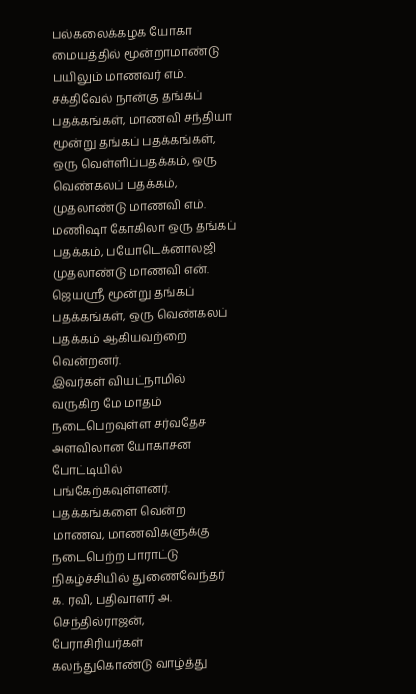பல்கலைக்கழக யோகா மையத்தில் மூன்றாமாண்டு பயிலும் மாணவர் எம். சக்திவேல் நான்கு தங்கப் பதக்கங்கள், மாணவி சந்தியா மூன்று தங்கப் பதக்கங்கள், ஒரு வெள்ளிப்பதக்கம், ஒரு வெண்கலப் பதக்கம், முதலாண்டு மாணவி எம். மணிஷா கோகிலா ஒரு தங்கப் பதக்கம், பயோடெக்னாலஜி முதலாண்டு மாணவி என். ஜெயஸ்ரீ மூன்று தங்கப் பதக்கங்கள், ஒரு வெண்கலப் பதக்கம் ஆகியவற்றை வென்றனர்.
இவர்கள் வியட்நாமில் வருகிற மே மாதம் நடைபெறவுள்ள சர்வதேச அளவிலான யோகாசன போட்டியில் பங்கேற்கவுள்ளனர். பதக்கங்களை வென்ற மாணவ, மாணவிகளுக்கு நடைபெற்ற பாராட்டு நிகழ்ச்சியில் துணைவேந்தர் க. ரவி, பதிவாளர் அ. செந்தில்ராஜன், பேராசிரியர்கள் கலந்துகொண்டு வாழ்த்து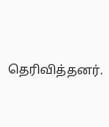தெரிவித்தனர்.